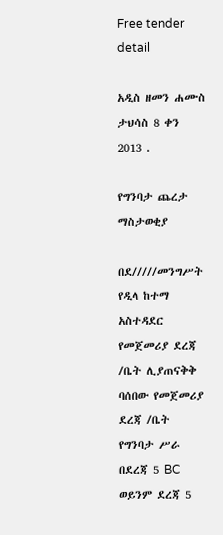Free tender detail

አዲስ ዘመን ሐሙስ ታህሳስ 8 ቀን 2013 .

የግንባታ ጨረታ ማስታወቂያ

በደ/////መንግሥት የዲላ ከተማ አስተዳደር የመጀመሪያ ደረጃ /ቤት ሊያጠናቅቅ ባሰበው የመጀመሪያ ደረጃ /ቤት የግንባታ ሥራ በደረጃ 5 BC ወይንም ደረጃ 5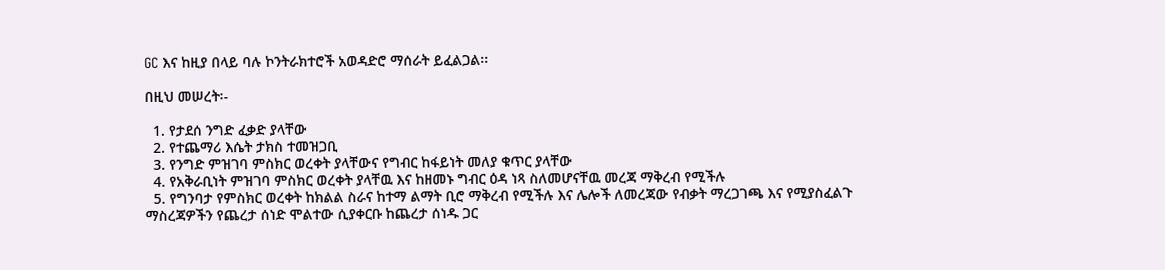GC እና ከዚያ በላይ ባሉ ኮንትራክተሮች አወዳድሮ ማሰራት ይፈልጋል፡፡

በዚህ መሠረት፡-

  1. የታደሰ ንግድ ፈቃድ ያላቸው
  2. የተጨማሪ እሴት ታክስ ተመዝጋቢ
  3. የንግድ ምዝገባ ምስክር ወረቀት ያላቸውና የግብር ከፋይነት መለያ ቁጥር ያላቸው
  4. የአቅራቢነት ምዝገባ ምስክር ወረቀት ያላቸዉ እና ከዘመኑ ግብር ዕዳ ነጻ ስለመሆናቸዉ መረጃ ማቅረብ የሚችሉ
  5. የግንባታ የምስክር ወረቀት ከክልል ስራና ከተማ ልማት ቢሮ ማቅረብ የሚችሉ እና ሌሎች ለመረጃው የብቃት ማረጋገጫ እና የሚያስፈልጉ ማስረጃዎችን የጨረታ ሰነድ ሞልተው ሲያቀርቡ ከጨረታ ሰነዱ ጋር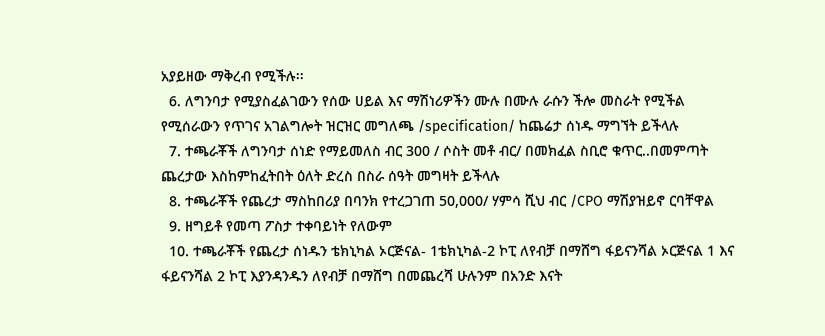አያይዘው ማቅረብ የሚችሉ፡፡
  6. ለግንባታ የሚያስፈልገውን የሰው ሀይል እና ማሽነሪዎችን ሙሉ በሙሉ ራሱን ችሎ መስራት የሚችል የሚሰራውን የጥገና አገልግሎት ዝርዝር መግለጫ /specification/ ከጨሬታ ሰነዱ ማግኘት ይችላሉ
  7. ተጫራቾች ለግንባታ ሰነድ የማይመለስ ብር 300 / ሶስት መቶ ብር/ በመክፈል ስቢሮ ቁጥር..በመምጣት ጨረታው እስከምከፈትበት ዕለት ድረስ በስራ ሰዓት መግዛት ይችላሉ
  8. ተጫራቾች የጨረታ ማስከበሪያ በባንክ የተረጋገጠ 50,000/ ሃምሳ ሺህ ብር /CPO ማሽያዝይኖ ርባቸዋል
  9. ዘግይቶ የመጣ ፖስታ ተቀባይነት የለውም
  10. ተጫራቾች የጨረታ ሰነዱን ቴክኒካል ኦርጅናል- 1ቴክኒካል-2 ኮፒ ለየብቻ በማሸግ ፋይናንሻል ኦርጅናል 1 እና ፋይናንሻል 2 ኮፒ እያንዳንዱን ለየብቻ በማሸግ በመጨረሻ ሁሉንም በአንድ እናት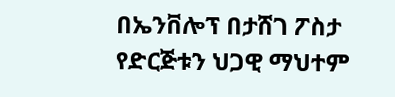በኤንቨሎፕ በታሸገ ፖስታ የድርጅቱን ህጋዊ ማህተም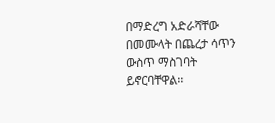በማድረግ አድራሻቸው በመሙላት በጨረታ ሳጥን ውስጥ ማስገባት ይኖርባቸዋል፡፡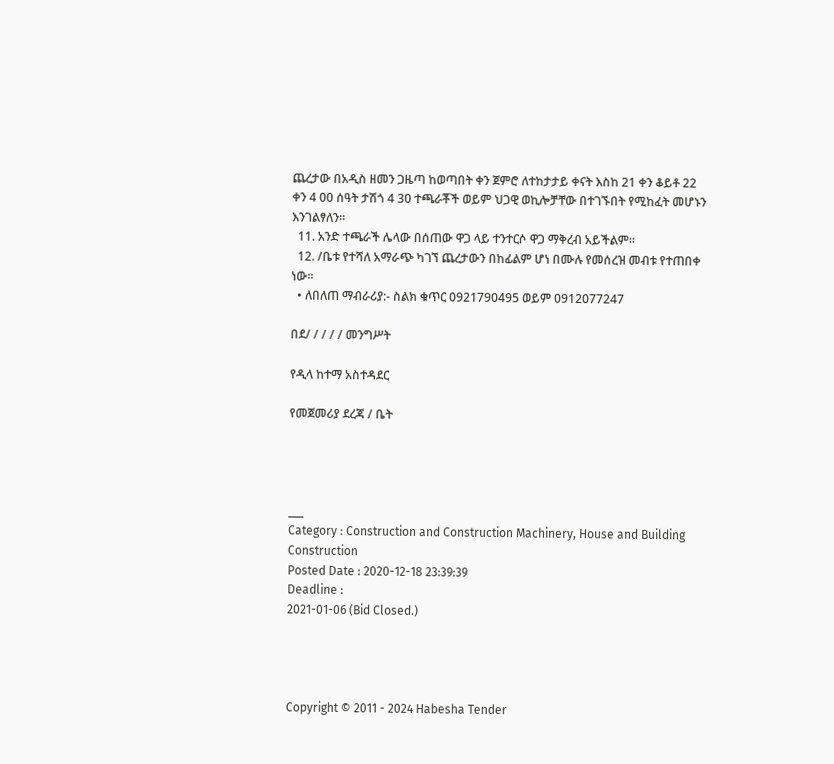ጨረታው በአዲስ ዘመን ጋዜጣ ከወጣበት ቀን ጀምሮ ለተከታታይ ቀናት እስከ 21 ቀን ቆይቶ 22 ቀን 4 00 ሰዓት ታሽጎ 4 30 ተጫራቾች ወይም ህጋዊ ወኪሎቻቸው በተገኙበት የሚከፈት መሆኑን እንገልፃለን፡፡
  11. አንድ ተጫራች ሌላው በሰጠው ዋጋ ላይ ተንተርሶ ዋጋ ማቅረብ አይችልም፡፡
  12. /ቤቱ የተሻለ አማራጭ ካገኘ ጨረታውን በከፊልም ሆነ በሙሉ የመሰረዝ መብቱ የተጠበቀ ነው፡፡
  • ለበለጠ ማብራሪያ:- ስልክ ቁጥር 0921790495 ወይም 0912077247

በደ/ / / / / መንግሥት

የዲላ ከተማ አስተዳደር

የመጀመሪያ ደረጃ / ቤት




___
Category : Construction and Construction Machinery, House and Building Construction
Posted Date : 2020-12-18 23:39:39
Deadline :
2021-01-06 (Bid Closed.)




Copyright © 2011 - 2024 Habesha Tender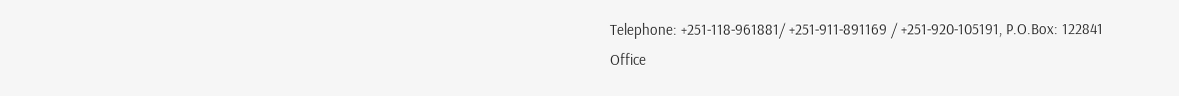Telephone: +251-118-961881/ +251-911-891169 / +251-920-105191, P.O.Box: 122841
Office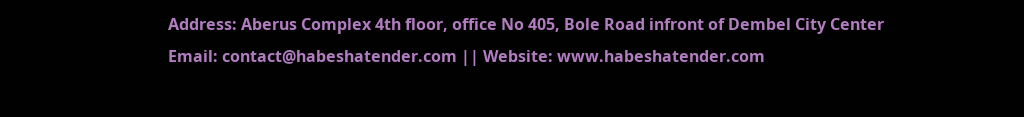Address: Aberus Complex 4th floor, office No 405, Bole Road infront of Dembel City Center
Email: contact@habeshatender.com || Website: www.habeshatender.com